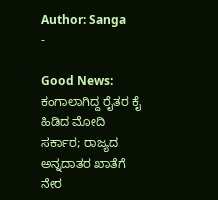Author: Sanga
-

Good News: ಕಂಗಾಲಾಗಿದ್ದ ರೈತರ ಕೈ ಹಿಡಿದ ಮೋದಿ ಸರ್ಕಾರ; ರಾಜ್ಯದ ಅನ್ನದಾತರ ಖಾತೆಗೆ ನೇರ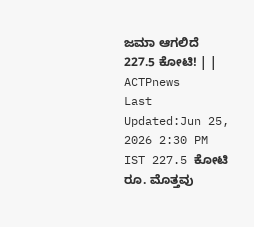ಜಮಾ ಆಗಲಿದೆ 227.5 ಕೋಟಿ! | | ACTPnews
Last Updated:Jun 25, 2026 2:30 PM IST 227.5 ಕೋಟಿ ರೂ. ಮೊತ್ತವು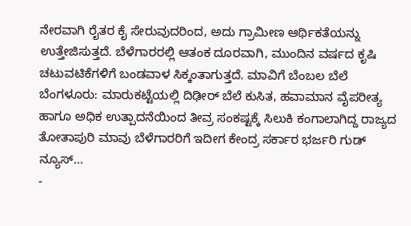ನೇರವಾಗಿ ರೈತರ ಕೈ ಸೇರುವುದರಿಂದ, ಅದು ಗ್ರಾಮೀಣ ಆರ್ಥಿಕತೆಯನ್ನು ಉತ್ತೇಜಿಸುತ್ತದೆ. ಬೆಳೆಗಾರರಲ್ಲಿ ಆತಂಕ ದೂರವಾಗಿ, ಮುಂದಿನ ವರ್ಷದ ಕೃಷಿ ಚಟುವಟಿಕೆಗಳಿಗೆ ಬಂಡವಾಳ ಸಿಕ್ಕಂತಾಗುತ್ತದೆ. ಮಾವಿಗೆ ಬೆಂಬಲ ಬೆಲೆ ಬೆಂಗಳೂರು: ಮಾರುಕಟ್ಟೆಯಲ್ಲಿ ದಿಢೀರ್ ಬೆಲೆ ಕುಸಿತ, ಹವಾಮಾನ ವೈಪರೀತ್ಯ ಹಾಗೂ ಅಧಿಕ ಉತ್ಪಾದನೆಯಿಂದ ತೀವ್ರ ಸಂಕಷ್ಟಕ್ಕೆ ಸಿಲುಕಿ ಕಂಗಾಲಾಗಿದ್ದ ರಾಜ್ಯದ ತೋತಾಪುರಿ ಮಾವು ಬೆಳೆಗಾರರಿಗೆ ಇದೀಗ ಕೇಂದ್ರ ಸರ್ಕಾರ ಭರ್ಜರಿ ಗುಡ್ ನ್ಯೂಸ್…
-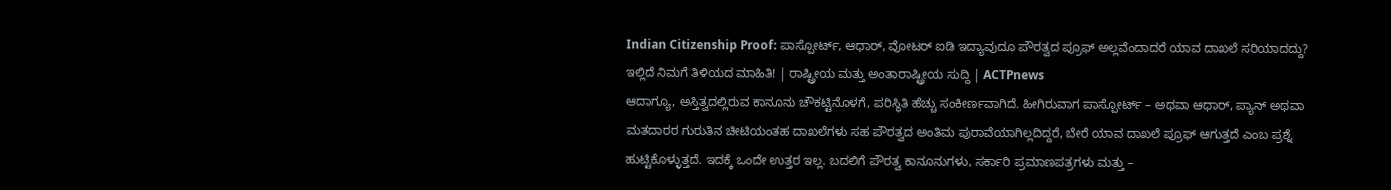Indian Citizenship Proof: ಪಾಸ್ಪೋರ್ಟ್, ಆಧಾರ್, ವೋಟರ್ ಐಡಿ ಇದ್ಯಾವುದೂ ಪೌರತ್ವದ ಪ್ರೂಫ್ ಅಲ್ಲವೆಂದಾದರೆ ಯಾವ ದಾಖಲೆ ಸರಿಯಾದದ್ದು? ಇಲ್ಲಿದೆ ನಿಮಗೆ ತಿಳಿಯದ ಮಾಹಿತಿ! | ರಾಷ್ಟ್ರೀಯ ಮತ್ತು ಅಂತಾರಾಷ್ಟ್ರೀಯ ಸುದ್ದಿ | ACTPnews
ಆದಾಗ್ಯೂ, ಅಸ್ತಿತ್ವದಲ್ಲಿರುವ ಕಾನೂನು ಚೌಕಟ್ಟಿನೊಳಗೆ, ಪರಿಸ್ಥಿತಿ ಹೆಚ್ಚು ಸಂಕೀರ್ಣವಾಗಿದೆ. ಹೀಗಿರುವಾಗ ಪಾಸ್ಪೋರ್ಟ್ – ಅಥವಾ ಆಧಾರ್, ಪ್ಯಾನ್ ಅಥವಾ ಮತದಾರರ ಗುರುತಿನ ಚೀಟಿಯಂತಹ ದಾಖಲೆಗಳು ಸಹ ಪೌರತ್ವದ ಅಂತಿಮ ಪುರಾವೆಯಾಗಿಲ್ಲದಿದ್ದರೆ, ಬೇರೆ ಯಾವ ದಾಖಲೆ ಪ್ರೂಫ್ ಆಗುತ್ತದೆ ಎಂಬ ಪ್ರಶ್ನೆ ಹುಟ್ಟಿಕೊಳ್ಳುತ್ತದೆ. ಇದಕ್ಕೆ ಒಂದೇ ಉತ್ತರ ಇಲ್ಲ. ಬದಲಿಗೆ ಪೌರತ್ವ ಕಾನೂನುಗಳು, ಸರ್ಕಾರಿ ಪ್ರಮಾಣಪತ್ರಗಳು ಮತ್ತು –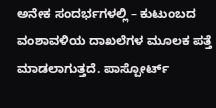ಅನೇಕ ಸಂದರ್ಭಗಳಲ್ಲಿ – ಕುಟುಂಬದ ವಂಶಾವಳಿಯ ದಾಖಲೆಗಳ ಮೂಲಕ ಪತ್ತೆ ಮಾಡಲಾಗುತ್ತದೆ. ಪಾಸ್ಪೋರ್ಟ್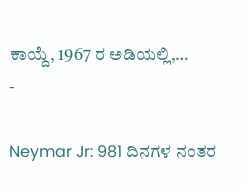ಕಾಯ್ದೆ, 1967 ರ ಅಡಿಯಲ್ಲಿ,…
-

Neymar Jr: 981 ದಿನಗಳ ನಂತರ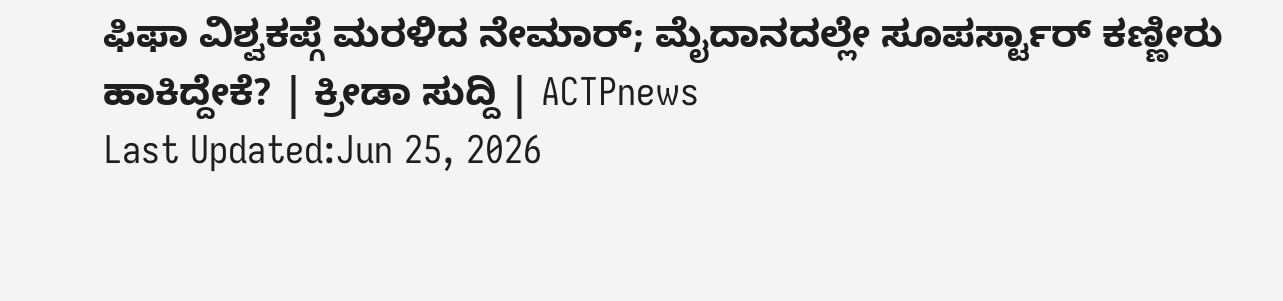ಫಿಫಾ ವಿಶ್ವಕಪ್ಗೆ ಮರಳಿದ ನೇಮಾರ್; ಮೈದಾನದಲ್ಲೇ ಸೂಪರ್ಸ್ಟಾರ್ ಕಣ್ಣೀರು ಹಾಕಿದ್ದೇಕೆ? | ಕ್ರೀಡಾ ಸುದ್ದಿ | ACTPnews
Last Updated:Jun 25, 2026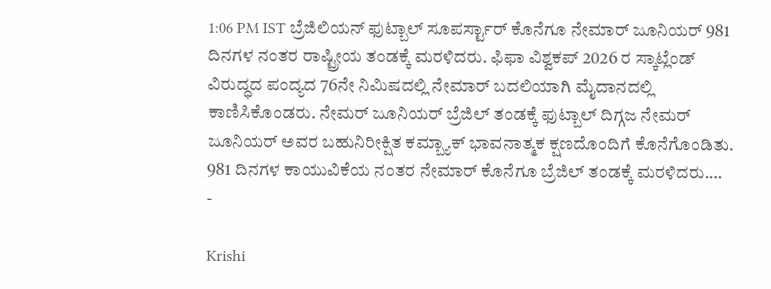1:06 PM IST ಬ್ರೆಜಿಲಿಯನ್ ಫುಟ್ಬಾಲ್ ಸೂಪರ್ಸ್ಟಾರ್ ಕೊನೆಗೂ ನೇಮಾರ್ ಜೂನಿಯರ್ 981 ದಿನಗಳ ನಂತರ ರಾಷ್ಟ್ರೀಯ ತಂಡಕ್ಕೆ ಮರಳಿದರು. ಫಿಫಾ ವಿಶ್ವಕಪ್ 2026 ರ ಸ್ಕಾಟ್ಲೆಂಡ್ ವಿರುದ್ಧದ ಪಂದ್ಯದ 76ನೇ ನಿಮಿಷದಲ್ಲಿ ನೇಮಾರ್ ಬದಲಿಯಾಗಿ ಮೈದಾನದಲ್ಲಿ ಕಾಣಿಸಿಕೊಂಡರು. ನೇಮರ್ ಜೂನಿಯರ್ ಬ್ರೆಜಿಲ್ ತಂಡಕ್ಕೆ ಫುಟ್ಬಾಲ್ ದಿಗ್ಗಜ ನೇಮರ್ ಜೂನಿಯರ್ ಅವರ ಬಹುನಿರೀಕ್ಷಿತ ಕಮ್ಬ್ಯಾಕ್ ಭಾವನಾತ್ಮಕ ಕ್ಷಣದೊಂದಿಗೆ ಕೊನೆಗೊಂಡಿತು. 981 ದಿನಗಳ ಕಾಯುವಿಕೆಯ ನಂತರ ನೇಮಾರ್ ಕೊನೆಗೂ ಬ್ರೆಜಿಲ್ ತಂಡಕ್ಕೆ ಮರಳಿದರು.…
-

Krishi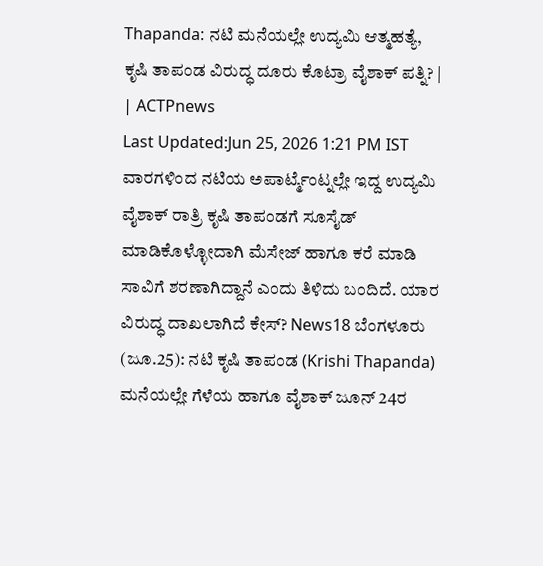Thapanda: ನಟಿ ಮನೆಯಲ್ಲೇ ಉದ್ಯಮಿ ಆತ್ಮಹತ್ಯೆ, ಕೃಷಿ ತಾಪಂಡ ವಿರುದ್ಧ ದೂರು ಕೊಟ್ರಾ ವೈಶಾಕ್ ಪತ್ನಿ? | | ACTPnews
Last Updated:Jun 25, 2026 1:21 PM IST ವಾರಗಳಿಂದ ನಟಿಯ ಅಪಾರ್ಟ್ಮೆಂಟ್ನಲ್ಲೇ ಇದ್ದ ಉದ್ಯಮಿ ವೈಶಾಕ್ ರಾತ್ರಿ ಕೃಷಿ ತಾಪಂಡಗೆ ಸೂಸೈಡ್ ಮಾಡಿಕೊಳ್ಳೋದಾಗಿ ಮೆಸೇಜ್ ಹಾಗೂ ಕರೆ ಮಾಡಿ ಸಾವಿಗೆ ಶರಣಾಗಿದ್ದಾನೆ ಎಂದು ತಿಳಿದು ಬಂದಿದೆ. ಯಾರ ವಿರುದ್ಧ ದಾಖಲಾಗಿದೆ ಕೇಸ್? News18 ಬೆಂಗಳೂರು (ಜೂ.25): ನಟಿ ಕೃಷಿ ತಾಪಂಡ (Krishi Thapanda) ಮನೆಯಲ್ಲೇ ಗೆಳೆಯ ಹಾಗೂ ವೈಶಾಕ್ ಜೂನ್ 24ರ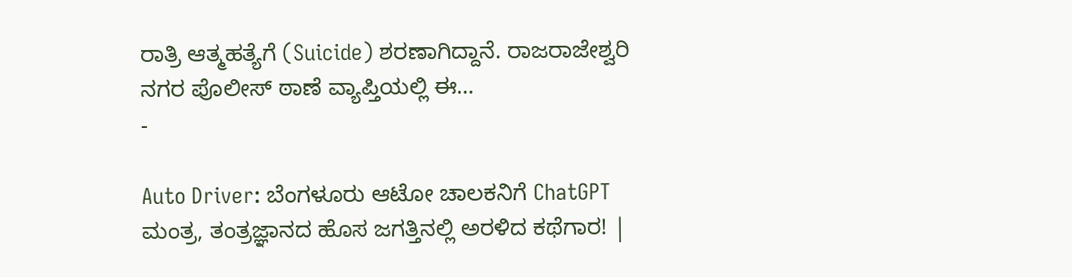ರಾತ್ರಿ ಆತ್ಮಹತ್ಯೆಗೆ (Suicide) ಶರಣಾಗಿದ್ದಾನೆ. ರಾಜರಾಜೇಶ್ವರಿ ನಗರ ಪೊಲೀಸ್ ಠಾಣೆ ವ್ಯಾಪ್ತಿಯಲ್ಲಿ ಈ…
-

Auto Driver: ಬೆಂಗಳೂರು ಆಟೋ ಚಾಲಕನಿಗೆ ChatGPT ಮಂತ್ರ, ತಂತ್ರಜ್ಞಾನದ ಹೊಸ ಜಗತ್ತಿನಲ್ಲಿ ಅರಳಿದ ಕಥೆಗಾರ! |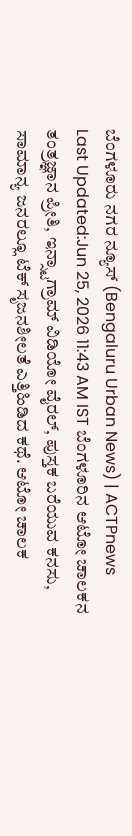ಬೆಂಗಳೂರು ನಗರ ನ್ಯೂಸ್ (Bengaluru Urban News) | ACTPnews
Last Updated:Jun 25, 2026 11:43 AM IST ಬೆಂಗಳೂರಿನ ಆಟೋ ಚಾಲಕನ ತಂತ್ರಜ್ಞಾನ ಪ್ರೀತಿ, ಇನ್ಸ್ಟಾಗ್ರಾಮ್ ವಿಡಿಯೋ ವೈರಲ್, ಪುಸ್ತಕ ಬರೆಯುವ ಕನಸು, ಸಾಮಾನ್ಯ ಜನರಲ್ಲೂ ಟೆಕ್ ಸೃಜನಶೀಲತೆ ಎತ್ತಿಹಿಡಿದ ಕಥೆ. ಆಟೋ ಚಾಲಕ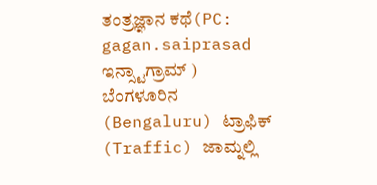ತಂತ್ರಜ್ಞಾನ ಕಥೆ(PC: gagan.saiprasad ಇನ್ಸ್ಟಾಗ್ರಾಮ್ ) ಬೆಂಗಳೂರಿನ (Bengaluru) ಟ್ರಾಫಿಕ್ (Traffic) ಜಾಮ್ನಲ್ಲಿ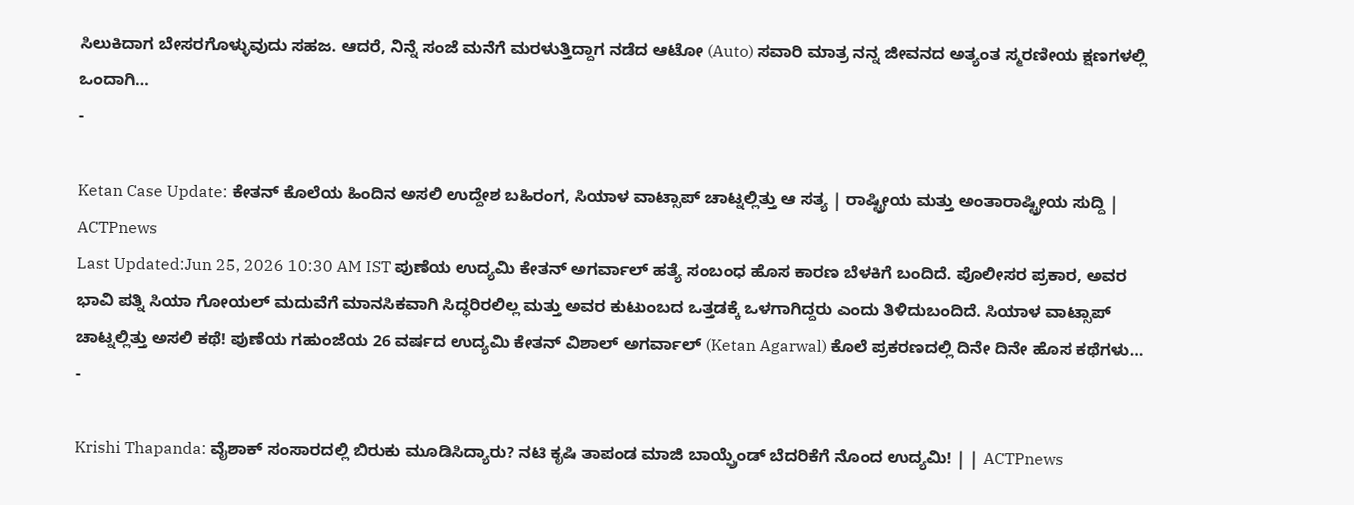ಸಿಲುಕಿದಾಗ ಬೇಸರಗೊಳ್ಳುವುದು ಸಹಜ. ಆದರೆ, ನಿನ್ನೆ ಸಂಜೆ ಮನೆಗೆ ಮರಳುತ್ತಿದ್ದಾಗ ನಡೆದ ಆಟೋ (Auto) ಸವಾರಿ ಮಾತ್ರ ನನ್ನ ಜೀವನದ ಅತ್ಯಂತ ಸ್ಮರಣೀಯ ಕ್ಷಣಗಳಲ್ಲಿ ಒಂದಾಗಿ…
-

Ketan Case Update: ಕೇತನ್ ಕೊಲೆಯ ಹಿಂದಿನ ಅಸಲಿ ಉದ್ದೇಶ ಬಹಿರಂಗ, ಸಿಯಾಳ ವಾಟ್ಸಾಪ್ ಚಾಟ್ನಲ್ಲಿತ್ತು ಆ ಸತ್ಯ | ರಾಷ್ಟ್ರೀಯ ಮತ್ತು ಅಂತಾರಾಷ್ಟ್ರೀಯ ಸುದ್ದಿ | ACTPnews
Last Updated:Jun 25, 2026 10:30 AM IST ಪುಣೆಯ ಉದ್ಯಮಿ ಕೇತನ್ ಅಗರ್ವಾಲ್ ಹತ್ಯೆ ಸಂಬಂಧ ಹೊಸ ಕಾರಣ ಬೆಳಕಿಗೆ ಬಂದಿದೆ. ಪೊಲೀಸರ ಪ್ರಕಾರ, ಅವರ ಭಾವಿ ಪತ್ನಿ ಸಿಯಾ ಗೋಯಲ್ ಮದುವೆಗೆ ಮಾನಸಿಕವಾಗಿ ಸಿದ್ಧರಿರಲಿಲ್ಲ ಮತ್ತು ಅವರ ಕುಟುಂಬದ ಒತ್ತಡಕ್ಕೆ ಒಳಗಾಗಿದ್ದರು ಎಂದು ತಿಳಿದುಬಂದಿದೆ. ಸಿಯಾಳ ವಾಟ್ಸಾಪ್ ಚಾಟ್ನಲ್ಲಿತ್ತು ಅಸಲಿ ಕಥೆ! ಪುಣೆಯ ಗಹುಂಜೆಯ 26 ವರ್ಷದ ಉದ್ಯಮಿ ಕೇತನ್ ವಿಶಾಲ್ ಅಗರ್ವಾಲ್ (Ketan Agarwal) ಕೊಲೆ ಪ್ರಕರಣದಲ್ಲಿ ದಿನೇ ದಿನೇ ಹೊಸ ಕಥೆಗಳು…
-

Krishi Thapanda: ವೈಶಾಕ್ ಸಂಸಾರದಲ್ಲಿ ಬಿರುಕು ಮೂಡಿಸಿದ್ಯಾರು? ನಟಿ ಕೃಷಿ ತಾಪಂಡ ಮಾಜಿ ಬಾಯ್ಫ್ರೆಂಡ್ ಬೆದರಿಕೆಗೆ ನೊಂದ ಉದ್ಯಮಿ! | | ACTPnews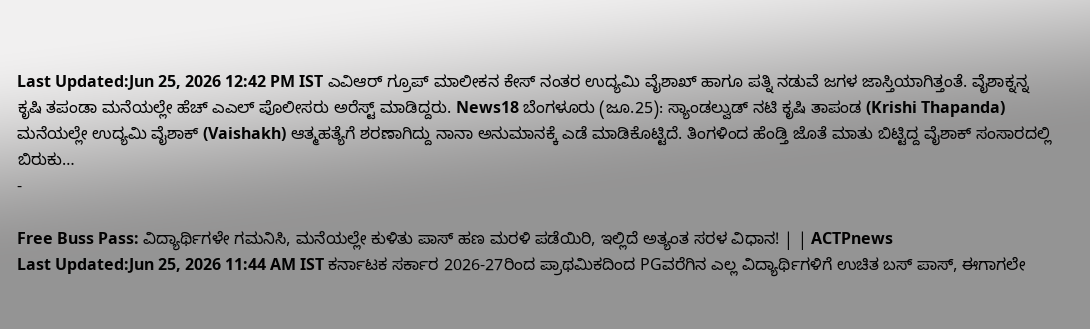Last Updated:Jun 25, 2026 12:42 PM IST ಎವಿಆರ್ ಗ್ರೂಪ್ ಮಾಲೀಕನ ಕೇಸ್ ನಂತರ ಉದ್ಯಮಿ ವೈಶಾಖ್ ಹಾಗೂ ಪತ್ನಿ ನಡುವೆ ಜಗಳ ಜಾಸ್ತಿಯಾಗಿತ್ತಂತೆ. ವೈಶಾಕ್ನನ್ನ ಕೃಷಿ ತಪಂಡಾ ಮನೆಯಲ್ಲೇ ಹೆಚ್ ಎಎಲ್ ಪೊಲೀಸರು ಅರೆಸ್ಟ್ ಮಾಡಿದ್ದರು. News18 ಬೆಂಗಳೂರು (ಜೂ.25): ಸ್ಯಾಂಡಲ್ವುಡ್ ನಟಿ ಕೃಷಿ ತಾಪಂಡ (Krishi Thapanda) ಮನೆಯಲ್ಲೇ ಉದ್ಯಮಿ ವೈಶಾಕ್ (Vaishakh) ಆತ್ಮಹತ್ಯೆಗೆ ಶರಣಾಗಿದ್ದು ನಾನಾ ಅನುಮಾನಕ್ಕೆ ಎಡೆ ಮಾಡಿಕೊಟ್ಟಿದೆ. ತಿಂಗಳಿಂದ ಹೆಂಡ್ತಿ ಜೊತೆ ಮಾತು ಬಿಟ್ಟಿದ್ದ ವೈಶಾಕ್ ಸಂಸಾರದಲ್ಲಿ ಬಿರುಕು…
-

Free Buss Pass: ವಿದ್ಯಾರ್ಥಿಗಳೇ ಗಮನಿಸಿ, ಮನೆಯಲ್ಲೇ ಕುಳಿತು ಪಾಸ್ ಹಣ ಮರಳಿ ಪಡೆಯಿರಿ, ಇಲ್ಲಿದೆ ಅತ್ಯಂತ ಸರಳ ವಿಧಾನ! | | ACTPnews
Last Updated:Jun 25, 2026 11:44 AM IST ಕರ್ನಾಟಕ ಸರ್ಕಾರ 2026-27ರಿಂದ ಪ್ರಾಥಮಿಕದಿಂದ PGವರೆಗಿನ ಎಲ್ಲ ವಿದ್ಯಾರ್ಥಿಗಳಿಗೆ ಉಚಿತ ಬಸ್ ಪಾಸ್, ಈಗಾಗಲೇ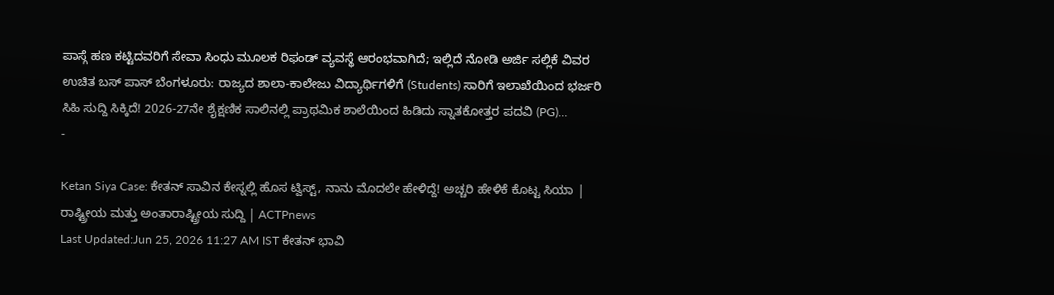ಪಾಸ್ಗೆ ಹಣ ಕಟ್ಟಿದವರಿಗೆ ಸೇವಾ ಸಿಂಧು ಮೂಲಕ ರಿಫಂಡ್ ವ್ಯವಸ್ಥೆ ಆರಂಭವಾಗಿದೆ; ಇಲ್ಲಿದೆ ನೋಡಿ ಅರ್ಜಿ ಸಲ್ಲಿಕೆ ವಿವರ ಉಚಿತ ಬಸ್ ಪಾಸ್ ಬೆಂಗಳೂರು: ರಾಜ್ಯದ ಶಾಲಾ-ಕಾಲೇಜು ವಿದ್ಯಾರ್ಥಿಗಳಿಗೆ (Students) ಸಾರಿಗೆ ಇಲಾಖೆಯಿಂದ ಭರ್ಜರಿ ಸಿಹಿ ಸುದ್ದಿ ಸಿಕ್ಕಿದೆ! 2026-27ನೇ ಶೈಕ್ಷಣಿಕ ಸಾಲಿನಲ್ಲಿ ಪ್ರಾಥಮಿಕ ಶಾಲೆಯಿಂದ ಹಿಡಿದು ಸ್ನಾತಕೋತ್ತರ ಪದವಿ (PG)…
-

Ketan Siya Case: ಕೇತನ್ ಸಾವಿನ ಕೇಸ್ನಲ್ಲಿ ಹೊಸ ಟ್ವಿಸ್ಟ್, ನಾನು ಮೊದಲೇ ಹೇಳಿದ್ದೆ! ಅಚ್ಚರಿ ಹೇಳಿಕೆ ಕೊಟ್ಟ ಸಿಯಾ | ರಾಷ್ಟ್ರೀಯ ಮತ್ತು ಅಂತಾರಾಷ್ಟ್ರೀಯ ಸುದ್ದಿ | ACTPnews
Last Updated:Jun 25, 2026 11:27 AM IST ಕೇತನ್ ಭಾವಿ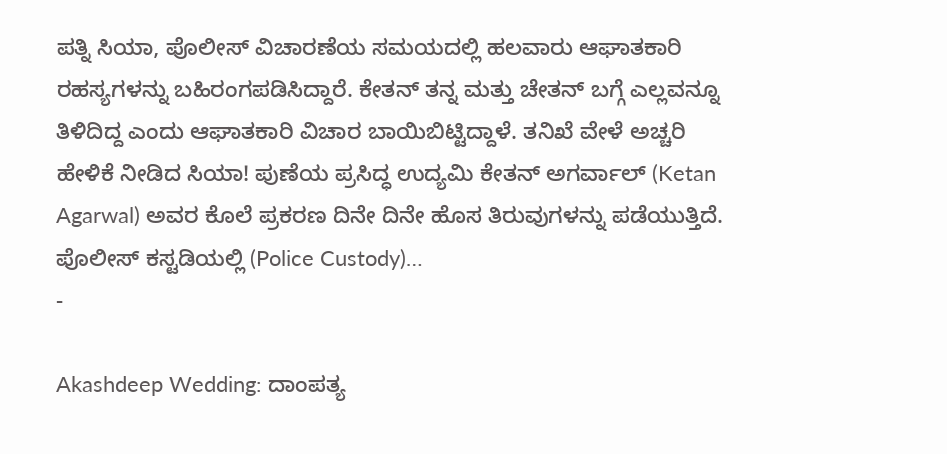ಪತ್ನಿ ಸಿಯಾ, ಪೊಲೀಸ್ ವಿಚಾರಣೆಯ ಸಮಯದಲ್ಲಿ ಹಲವಾರು ಆಘಾತಕಾರಿ ರಹಸ್ಯಗಳನ್ನು ಬಹಿರಂಗಪಡಿಸಿದ್ದಾರೆ. ಕೇತನ್ ತನ್ನ ಮತ್ತು ಚೇತನ್ ಬಗ್ಗೆ ಎಲ್ಲವನ್ನೂ ತಿಳಿದಿದ್ದ ಎಂದು ಆಘಾತಕಾರಿ ವಿಚಾರ ಬಾಯಿಬಿಟ್ಟಿದ್ದಾಳೆ. ತನಿಖೆ ವೇಳೆ ಅಚ್ಚರಿ ಹೇಳಿಕೆ ನೀಡಿದ ಸಿಯಾ! ಪುಣೆಯ ಪ್ರಸಿದ್ಧ ಉದ್ಯಮಿ ಕೇತನ್ ಅಗರ್ವಾಲ್ (Ketan Agarwal) ಅವರ ಕೊಲೆ ಪ್ರಕರಣ ದಿನೇ ದಿನೇ ಹೊಸ ತಿರುವುಗಳನ್ನು ಪಡೆಯುತ್ತಿದೆ. ಪೊಲೀಸ್ ಕಸ್ಟಡಿಯಲ್ಲಿ (Police Custody)…
-

Akashdeep Wedding: ದಾಂಪತ್ಯ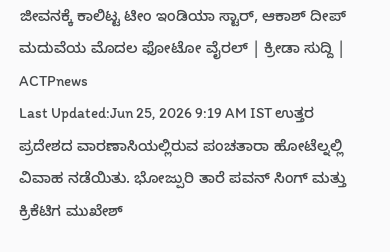ಜೀವನಕ್ಕೆ ಕಾಲಿಟ್ಟ ಟೀಂ ಇಂಡಿಯಾ ಸ್ಟಾರ್, ಆಕಾಶ್ ದೀಪ್ ಮದುವೆಯ ಮೊದಲ ಫೋಟೋ ವೈರಲ್ | ಕ್ರೀಡಾ ಸುದ್ದಿ | ACTPnews
Last Updated:Jun 25, 2026 9:19 AM IST ಉತ್ತರ ಪ್ರದೇಶದ ವಾರಣಾಸಿಯಲ್ಲಿರುವ ಪಂಚತಾರಾ ಹೋಟೆಲ್ನಲ್ಲಿ ವಿವಾಹ ನಡೆಯಿತು. ಭೋಜ್ಪುರಿ ತಾರೆ ಪವನ್ ಸಿಂಗ್ ಮತ್ತು ಕ್ರಿಕೆಟಿಗ ಮುಖೇಶ್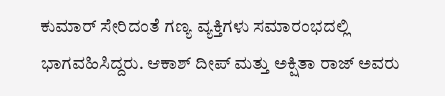ಕುಮಾರ್ ಸೇರಿದಂತೆ ಗಣ್ಯ ವ್ಯಕ್ತಿಗಳು ಸಮಾರಂಭದಲ್ಲಿ ಭಾಗವಹಿಸಿದ್ದರು. ಆಕಾಶ್ ದೀಪ್ ಮತ್ತು ಅಕ್ಷಿತಾ ರಾಜ್ ಅವರು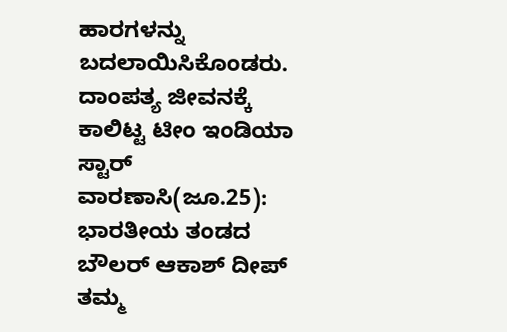ಹಾರಗಳನ್ನು ಬದಲಾಯಿಸಿಕೊಂಡರು. ದಾಂಪತ್ಯ ಜೀವನಕ್ಕೆ ಕಾಲಿಟ್ಟ ಟೀಂ ಇಂಡಿಯಾ ಸ್ಟಾರ್ ವಾರಣಾಸಿ(ಜೂ.25): ಭಾರತೀಯ ತಂಡದ ಬೌಲರ್ ಆಕಾಶ್ ದೀಪ್ ತಮ್ಮ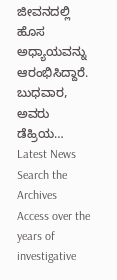ಜೀವನದಲ್ಲಿ ಹೊಸ ಅಧ್ಯಾಯವನ್ನು ಆರಂಭಿಸಿದ್ದಾರೆ. ಬುಧವಾರ, ಅವರು ಡೆಹ್ರಿಯ…
Latest News
Search the Archives
Access over the years of investigative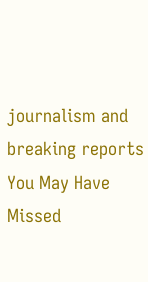journalism and breaking reports
You May Have Missed